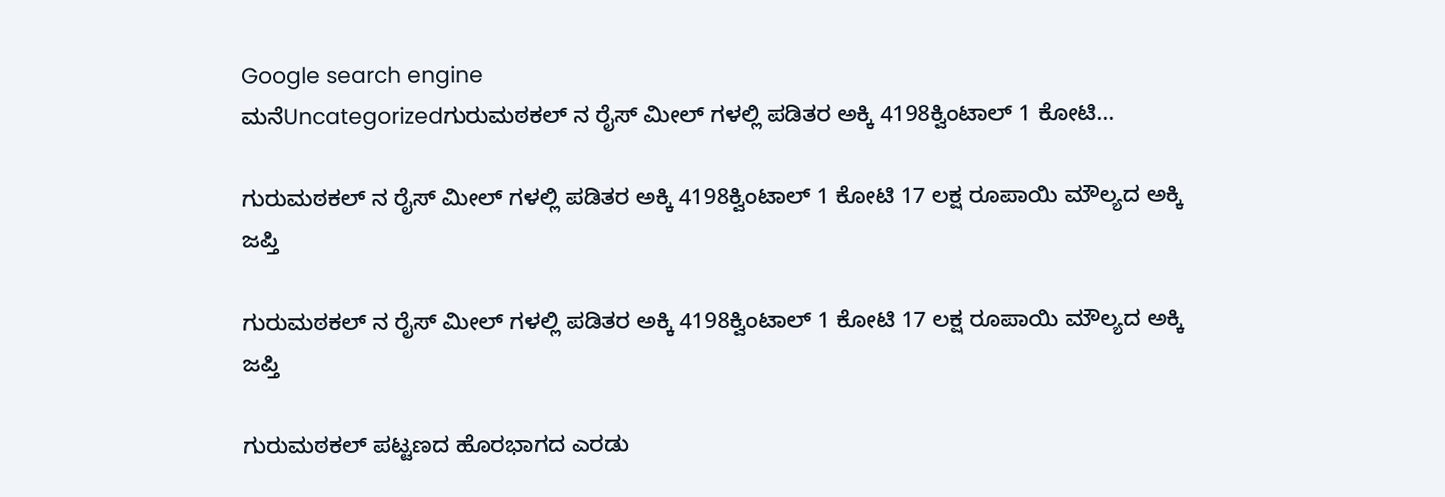Google search engine
ಮನೆUncategorizedಗುರುಮಠಕಲ್ ನ ರೈಸ್ ಮೀಲ್ ಗಳಲ್ಲಿ ಪಡಿತರ ಅಕ್ಕಿ 4198ಕ್ವಿಂಟಾಲ್ 1 ಕೋಟಿ...

ಗುರುಮಠಕಲ್ ನ ರೈಸ್ ಮೀಲ್ ಗಳಲ್ಲಿ ಪಡಿತರ ಅಕ್ಕಿ 4198ಕ್ವಿಂಟಾಲ್ 1 ಕೋಟಿ 17 ಲಕ್ಷ ರೂಪಾಯಿ ಮೌಲ್ಯದ ಅಕ್ಕಿ ಜಪ್ತಿ

ಗುರುಮಠಕಲ್ ನ ರೈಸ್ ಮೀಲ್ ಗಳಲ್ಲಿ ಪಡಿತರ ಅಕ್ಕಿ 4198ಕ್ವಿಂಟಾಲ್ 1 ಕೋಟಿ 17 ಲಕ್ಷ ರೂಪಾಯಿ ಮೌಲ್ಯದ ಅಕ್ಕಿ ಜಪ್ತಿ

ಗುರುಮಠಕಲ್ ಪಟ್ಟಣದ ಹೊರಭಾಗದ ಎರಡು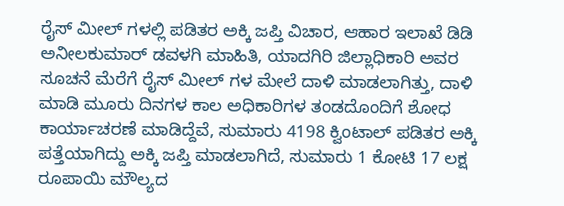ರೈಸ್ ಮೀಲ್ ಗಳಲ್ಲಿ ಪಡಿತರ ಅಕ್ಕಿ ಜಪ್ತಿ ವಿಚಾರ, ಆಹಾರ ಇಲಾಖೆ ಡಿಡಿ ಅನೀಲಕುಮಾರ್ ಡವಳಗಿ ಮಾಹಿತಿ, ಯಾದಗಿರಿ ಜಿಲ್ಲಾಧಿಕಾರಿ ಅವರ ಸೂಚನೆ ಮೆರೆಗೆ ರೈಸ್ ಮೀಲ್ ಗಳ ಮೇಲೆ ದಾಳಿ ಮಾಡಲಾಗಿತ್ತು, ದಾಳಿ ಮಾಡಿ ಮೂರು ದಿನಗಳ ಕಾಲ ಅಧಿಕಾರಿಗಳ ತಂಡದೊಂದಿಗೆ ಶೋಧ ಕಾರ್ಯಾಚರಣೆ ಮಾಡಿದ್ದೆವೆ, ಸುಮಾರು 4198 ಕ್ವಿಂಟಾಲ್ ಪಡಿತರ ಅಕ್ಕಿ ಪತ್ತೆಯಾಗಿದ್ದು ಅಕ್ಕಿ ಜಪ್ತಿ ಮಾಡಲಾಗಿದೆ, ಸುಮಾರು 1 ಕೋಟಿ 17 ಲಕ್ಷ ರೂಪಾಯಿ ಮೌಲ್ಯದ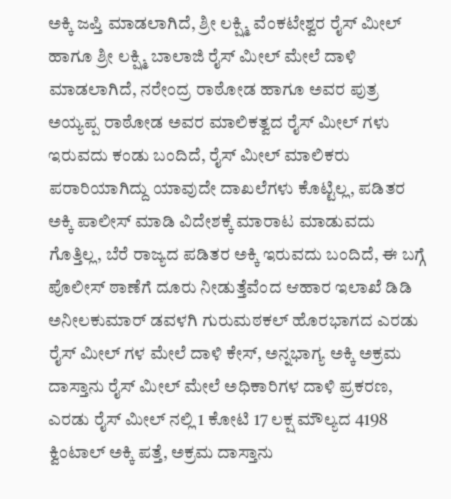ಅಕ್ಕಿ ಜಪ್ತಿ ಮಾಡಲಾಗಿದೆ, ಶ್ರೀ ಲಕ್ಷ್ಮಿ ವೆಂಕಟೇಶ್ವರ ರೈಸ್ ಮೀಲ್ ಹಾಗೂ ಶ್ರೀ ಲಕ್ಷ್ಮಿ ಬಾಲಾಜಿ ರೈಸ್ ಮೀಲ್ ಮೇಲೆ ದಾಳಿ ಮಾಡಲಾಗಿದೆ, ನರೇಂದ್ರ ರಾಠೋಡ ಹಾಗೂ ಅವರ ಪುತ್ರ ಅಯ್ಯಪ್ಪ ರಾಠೋಡ ಅವರ ಮಾಲಿಕತ್ವದ ರೈಸ್ ಮೀಲ್ ಗಳು ಇರುವದು ಕಂಡು ಬಂದಿದೆ, ರೈಸ್ ಮೀಲ್ ಮಾಲಿಕರು ಪರಾರಿಯಾಗಿದ್ದು ಯಾವುದೇ ದಾಖಲೆಗಳು ಕೊಟ್ಟಿಲ್ಲ, ಪಡಿತರ ಅಕ್ಕಿ ಪಾಲೀಸ್ ಮಾಡಿ ವಿದೇಶಕ್ಕೆ ಮಾರಾಟ ಮಾಡುವದು ಗೊತ್ತಿಲ್ಲ, ಬೆರೆ ರಾಜ್ಯದ ಪಡಿತರ ಅಕ್ಕಿ ಇರುವದು ಬಂದಿದೆ, ಈ ಬಗ್ಗೆ ಪೊಲೀಸ್ ಠಾಣೆಗೆ ದೂರು ನೀಡುತ್ತೆವೆಂದ ಆಹಾರ ಇಲಾಖೆ ಡಿಡಿ ಅನೀಲಕುಮಾರ್ ಡವಳಗಿ ಗುರುಮಠಕಲ್ ಹೊರಭಾಗದ ಎರಡು ರೈಸ್ ಮೀಲ್ ಗಳ ಮೇಲೆ ದಾಳಿ ಕೇಸ್, ಅನ್ನಭಾಗ್ಯ ಅಕ್ಕಿ ಅಕ್ರಮ ದಾಸ್ತಾನು ರೈಸ್ ಮೀಲ್ ಮೇಲೆ ಅಧಿಕಾರಿಗಳ ದಾಳಿ ಪ್ರಕರಣ, ಎರಡು ರೈಸ್ ಮೀಲ್ ನಲ್ಲಿ 1 ಕೋಟಿ 17 ಲಕ್ಷ ಮೌಲ್ಯದ 4198 ಕ್ವಿಂಟಾಲ್ ಅಕ್ಕಿ ಪತ್ತೆ, ಅಕ್ರಮ ದಾಸ್ತಾನು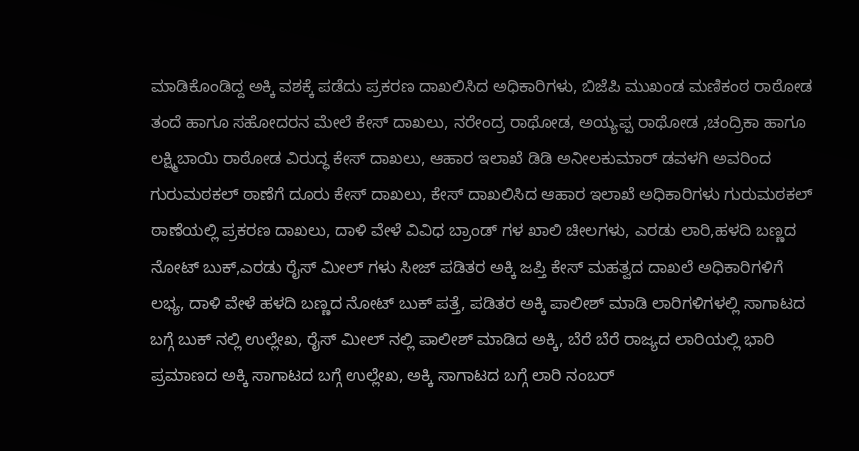ಮಾಡಿಕೊಂಡಿದ್ದ ಅಕ್ಕಿ ವಶಕ್ಕೆ ಪಡೆದು ಪ್ರಕರಣ ದಾಖಲಿಸಿದ ಅಧಿಕಾರಿಗಳು, ಬಿಜೆಪಿ ಮುಖಂಡ ಮಣಿಕಂಠ ರಾಠೋಡ ತಂದೆ ಹಾಗೂ ಸಹೋದರನ ಮೇಲೆ ಕೇಸ್ ದಾಖಲು, ನರೇಂದ್ರ ರಾಥೋಡ, ಅಯ್ಯಪ್ಪ ರಾಥೋಡ ,ಚಂದ್ರಿಕಾ ಹಾಗೂ ಲಕ್ಷ್ಮಿಬಾಯಿ ರಾಠೋಡ ವಿರುದ್ಧ ಕೇಸ್ ದಾಖಲು, ಆಹಾರ ಇಲಾಖೆ ಡಿಡಿ ಅನೀಲಕುಮಾರ್ ಡವಳಗಿ ಅವರಿಂದ ಗುರುಮಠಕಲ್ ಠಾಣೆಗೆ ದೂರು ಕೇಸ್ ದಾಖಲು, ಕೇಸ್ ದಾಖಲಿಸಿದ ಆಹಾರ ಇಲಾಖೆ ಅಧಿಕಾರಿಗಳು ಗುರುಮಠಕಲ್ ಠಾಣೆಯಲ್ಲಿ ಪ್ರಕರಣ ದಾಖಲು, ದಾಳಿ ವೇಳೆ ವಿವಿಧ ಬ್ರಾಂಡ್ ಗಳ ಖಾಲಿ ಚೀಲಗಳು, ಎರಡು ಲಾರಿ,ಹಳದಿ ಬಣ್ಣದ ನೋಟ್ ಬುಕ್,ಎರಡು ರೈಸ್ ಮೀಲ್ ಗಳು ಸೀಜ್ ಪಡಿತರ ಅಕ್ಕಿ ಜಪ್ತಿ ಕೇಸ್ ಮಹತ್ವದ ದಾಖಲೆ ಅಧಿಕಾರಿಗಳಿಗೆ ಲಭ್ಯ, ದಾಳಿ ವೇಳೆ ಹಳದಿ ಬಣ್ಣದ ನೋಟ್ ಬುಕ್ ಪತ್ತೆ, ಪಡಿತರ ಅಕ್ಕಿ ಪಾಲೀಶ್ ಮಾಡಿ ಲಾರಿಗಳಿಗಳಲ್ಲಿ ಸಾಗಾಟದ ಬಗ್ಗೆ ಬುಕ್ ನಲ್ಲಿ ಉಲ್ಲೇಖ, ರೈಸ್ ಮೀಲ್ ನಲ್ಲಿ ಪಾಲೀಶ್ ಮಾಡಿದ ಅಕ್ಕಿ, ಬೆರೆ ಬೆರೆ ರಾಜ್ಯದ ಲಾರಿಯಲ್ಲಿ ಭಾರಿ ಪ್ರಮಾಣದ ಅಕ್ಕಿ ಸಾಗಾಟದ ಬಗ್ಗೆ ಉಲ್ಲೇಖ, ಅಕ್ಕಿ ಸಾಗಾಟದ ಬಗ್ಗೆ ಲಾರಿ ನಂಬರ್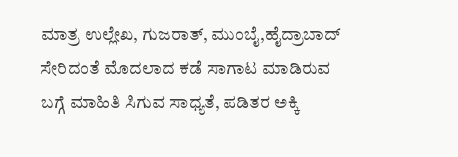ಮಾತ್ರ ಉಲ್ಲೇಖ, ಗುಜರಾತ್, ಮುಂಬೈ,ಹೈದ್ರಾಬಾದ್ ಸೇರಿದಂತೆ ಮೊದಲಾದ ಕಡೆ ಸಾಗಾಟ ಮಾಡಿರುವ ಬಗ್ಗೆ ಮಾಹಿತಿ ಸಿಗುವ ಸಾಧ್ಯತೆ, ಪಡಿತರ ಅಕ್ಕಿ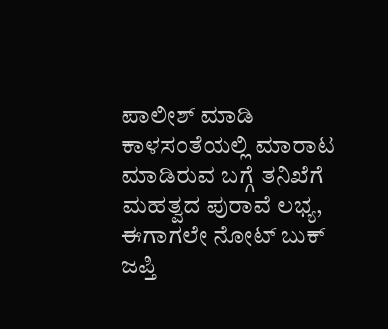ಪಾಲೀಶ್ ಮಾಡಿ ಕಾಳಸಂತೆಯಲ್ಲಿ ಮಾರಾಟ ಮಾಡಿರುವ ಬಗ್ಗೆ ತನಿಖೆಗೆ ಮಹತ್ವದ ಪುರಾವೆ ಲಭ್ಯ, ಈಗಾಗಲೇ ನೋಟ್ ಬುಕ್ ಜಪ್ತಿ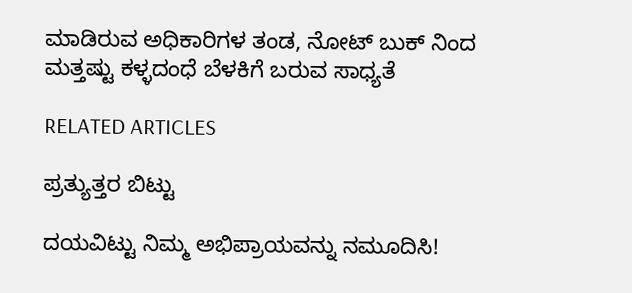ಮಾಡಿರುವ ಅಧಿಕಾರಿಗಳ ತಂಡ, ನೋಟ್ ಬುಕ್ ನಿಂದ ಮತ್ತಷ್ಟು ಕಳ್ಳದಂಧೆ ಬೆಳಕಿಗೆ ಬರುವ ಸಾಧ್ಯತೆ

RELATED ARTICLES

ಪ್ರತ್ಯುತ್ತರ ಬಿಟ್ಟು

ದಯವಿಟ್ಟು ನಿಮ್ಮ ಅಭಿಪ್ರಾಯವನ್ನು ನಮೂದಿಸಿ!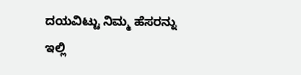ದಯವಿಟ್ಟು ನಿಮ್ಮ ಹೆಸರನ್ನು ಇಲ್ಲಿ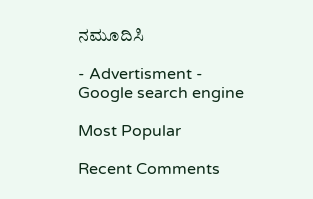ನಮೂದಿಸಿ

- Advertisment -
Google search engine

Most Popular

Recent Comments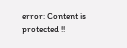error: Content is protected !!